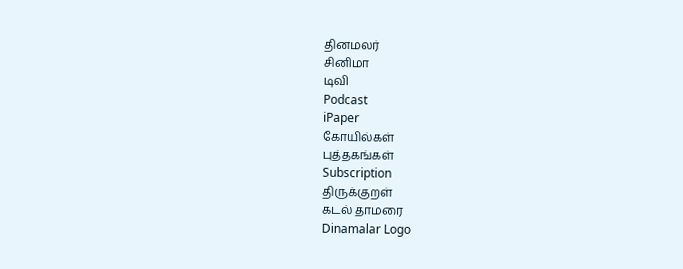தினமலர்
சினிமா
டிவி
Podcast
iPaper
கோயில்கள்
புத்தகங்கள்
Subscription
திருக்குறள்
கடல் தாமரை
Dinamalar Logo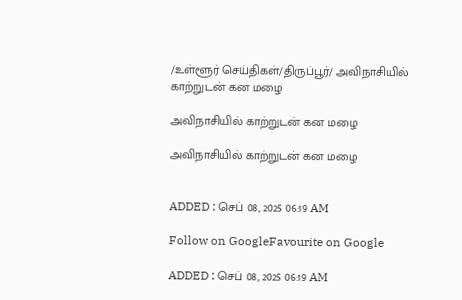/உள்ளூர் செய்திகள்/திருப்பூர்/ அவிநாசியில் காற்றுடன் கன மழை

அவிநாசியில் காற்றுடன் கன மழை

அவிநாசியில் காற்றுடன் கன மழை


ADDED : செப் 08, 2025 06:19 AM

Follow on GoogleFavourite on Google

ADDED : செப் 08, 2025 06:19 AM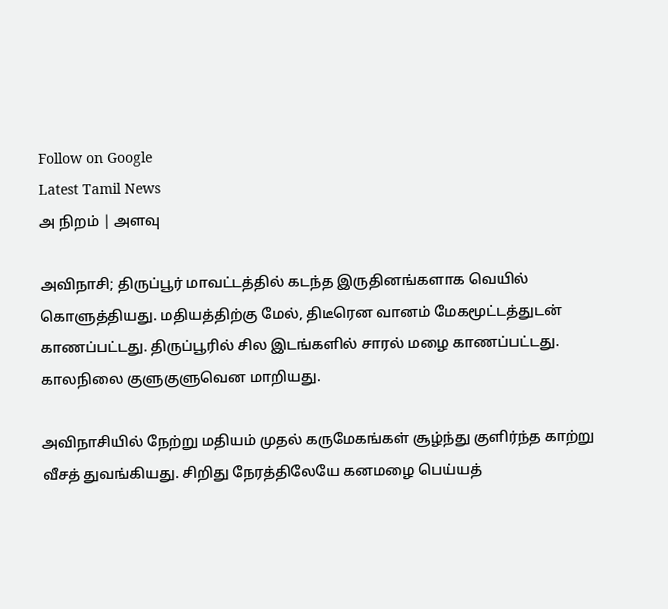Follow on Google
Latest Tamil News
அ நிறம் | அளவு

அவிநாசி; திருப்பூர் மாவட்டத்தில் கடந்த இருதினங்களாக வெயில் கொளுத்தியது. மதியத்திற்கு மேல், திடீரென வானம் மேகமூட்டத்துடன் காணப்பட்டது. திருப்பூரில் சில இடங்களில் சாரல் மழை காணப்பட்டது. காலநிலை குளுகுளுவென மாறியது.

அவிநாசியில் நேற்று மதியம் முதல் கருமேகங்கள் சூழ்ந்து குளிர்ந்த காற்று வீசத் துவங்கியது. சிறிது நேரத்திலேயே கனமழை பெய்யத்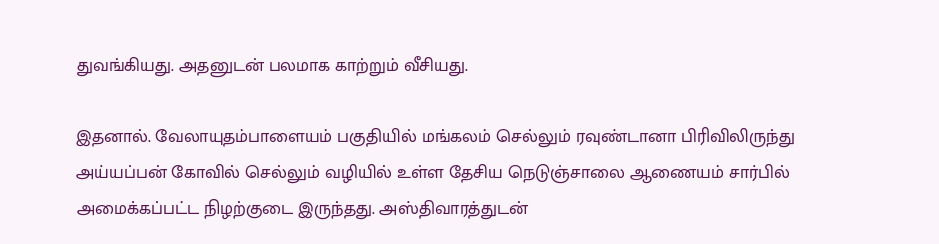துவங்கியது. அதனுடன் பலமாக காற்றும் வீசியது.

இதனால். வேலாயுதம்பாளையம் பகுதியில் மங்கலம் செல்லும் ரவுண்டானா பிரிவிலிருந்து அய்யப்பன் கோவில் செல்லும் வழியில் உள்ள தேசிய நெடுஞ்சாலை ஆணையம் சார்பில் அமைக்கப்பட்ட நிழற்குடை இருந்தது. அஸ்திவாரத்துடன்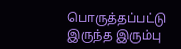பொருத்தப்பட்டு இருந்த இரும்பு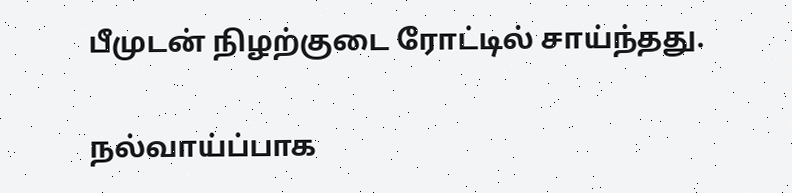பீமுடன் நிழற்குடை ரோட்டில் சாய்ந்தது.

நல்வாய்ப்பாக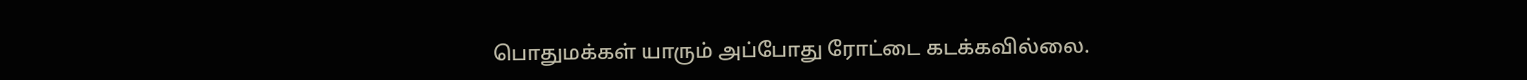பொதுமக்கள் யாரும் அப்போது ரோட்டை கடக்கவில்லை.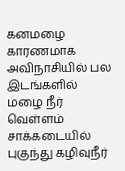கனமழை காரணமாக அவிநாசியில் பல இடங்களில் மழை நீர் வெள்ளம் சாக்கடையில் புகுந்து கழிவுநீர்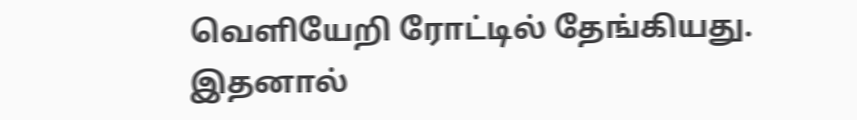வெளியேறி ரோட்டில் தேங்கியது. இதனால்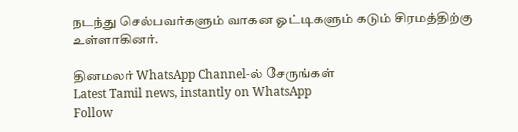நடந்து செல்பவர்களும் வாகன ஓட்டிகளும் கடும் சிரமத்திற்கு உள்ளாகினர்.

தினமலர் WhatsApp Channel-ல் சேருங்கள்
Latest Tamil news, instantly on WhatsApp
Follow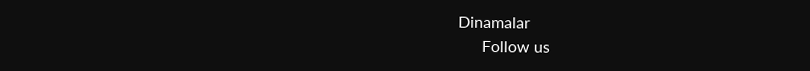Dinamalar
      Follow us